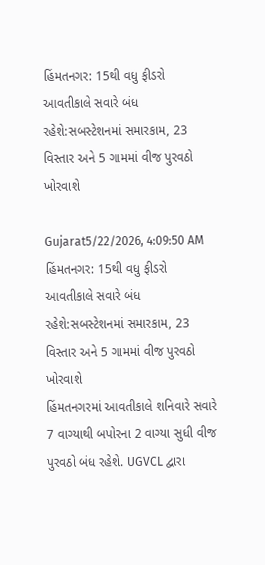હિંમતનગર: 15થી વધુ ફીડરો આવતીકાલે સવારે બંધ રહેશે:સબસ્ટેશનમાં સમારકામ, 23 વિસ્તાર અને 5 ગામમાં વીજ પુરવઠો ખોરવાશે

Gujarat5/22/2026, 4:09:50 AM
હિંમતનગર: 15થી વધુ ફીડરો આવતીકાલે સવારે બંધ રહેશે:સબસ્ટેશનમાં સમારકામ, 23 વિસ્તાર અને 5 ગામમાં વીજ પુરવઠો ખોરવાશે
હિંમતનગરમાં આવતીકાલે શનિવારે સવારે 7 વાગ્યાથી બપોરના 2 વાગ્યા સુધી વીજ પુરવઠો બંધ રહેશે. UGVCL દ્વારા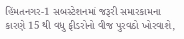હિંમતનગર-1 સબસ્ટેશનમાં જરૂરી સમારકામના કારણે 15 થી વધુ ફીડરોનો વીજ પુરવઠો ખોરવાશે,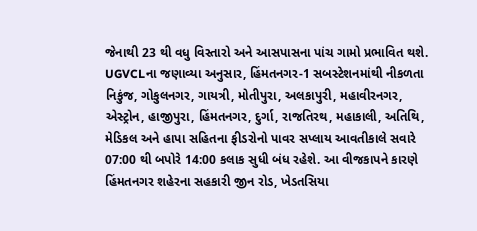જેનાથી 23 થી વધુ વિસ્તારો અને આસપાસના પાંચ ગામો પ્રભાવિત થશે. UGVCLના જણાવ્યા અનુસાર, હિંમતનગર-1 સબસ્ટેશનમાંથી નીકળતા નિકુંજ, ગોકુલનગર, ગાયત્રી, મોતીપુરા, અલકાપુરી, મહાવીરનગર, એસ્ટ્રોન, હાજીપુરા, હિંમતનગર, દુર્ગા, રાજતિરથ, મહાકાલી, અતિથિ, મેડિકલ અને હાપા સહિતના ફીડરોનો પાવર સપ્લાય આવતીકાલે સવારે 07:00 થી બપોરે 14:00 કલાક સુધી બંધ રહેશે. આ વીજકાપને કારણે હિંમતનગર શહેરના સહકારી જીન રોડ, ખેડતસિયા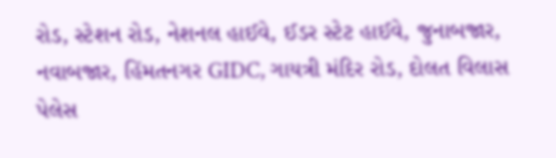રોડ, સ્ટેશન રોડ, નેશનલ હાઈવે, ઈડર સ્ટેટ હાઈવે, જુનાબજાર, નવાબજાર, હિંમતનગર GIDC, ગાયત્રી મંદિર રોડ, દોલત વિલાસ પેલેસ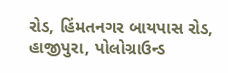રોડ, હિંમતનગર બાયપાસ રોડ, હાજીપુરા, પોલોગ્રાઉન્ડ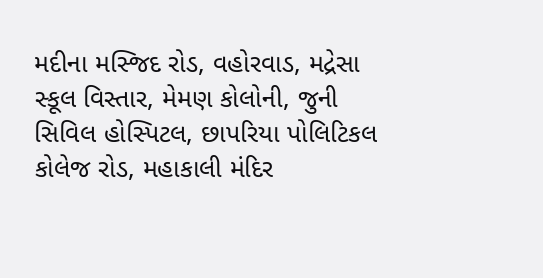મદીના મસ્જિદ રોડ, વહોરવાડ, મદ્રેસા સ્કૂલ વિસ્તાર, મેમણ કોલોની, જુની સિવિલ હોસ્પિટલ, છાપરિયા પોલિટિકલ કોલેજ રોડ, મહાકાલી મંદિર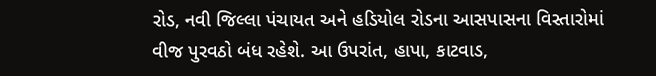રોડ, નવી જિલ્લા પંચાયત અને હડિયોલ રોડના આસપાસના વિસ્તારોમાં વીજ પુરવઠો બંધ રહેશે. આ ઉપરાંત, હાપા, કાટવાડ,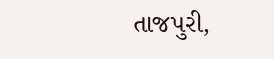તાજપુરી,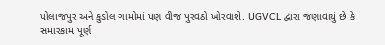પોલાજપુર અને કુડોલ ગામોમાં પણ વીજ પુરવઠો ખોરવાશે. UGVCL દ્વારા જણાવાયું છે કે સમારકામ પૂર્ણ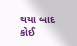થયા બાદ કોઈ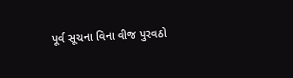પૂર્વ સૂચના વિના વીજ પુરવઠો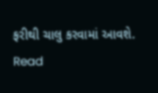ફરીથી ચાલુ કરવામાં આવશે.
Read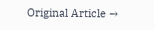Original Article →